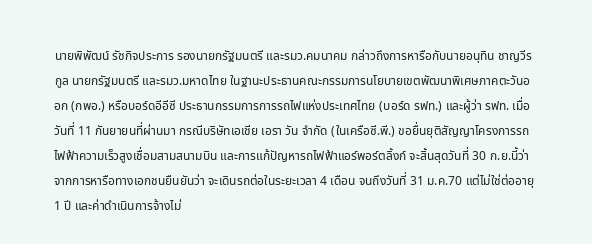นายพิพัฒน์ รัชกิจประการ รองนายกรัฐมนตรี และรมว.คมนาคม กล่าวถึงการหารือกับนายอนุทิน ชาญวีรกูล นายกรัฐมนตรี และรมว.มหาดไทย ในฐานะประธานคณะกรรมการนโยบายเขตพัฒนาพิเศษภาคตะวันออก (กพอ.) หรือบอร์ดอีอีซี ประธานกรรมการการรถไฟแห่งประเทศไทย (บอร์ด รฟท.) และผู้ว่า รฟท. เมื่อวันที่ 11 กันยายนที่ผ่านมา กรณีบริษัทเอเชีย เอรา วัน จำกัด (ในเครือซี.พี.) ขอยื่นยุติสัญญาโครงการรถไฟฟ้าความเร็วสูงเชื่อมสามสนามบิน และการแก้ปัญหารถไฟฟ้าแอร์พอร์ตลิ้งก์ จะสิ้นสุดวันที่ 30 ก.ย.นี้ว่า จากการหารือทางเอกชนยืนยันว่า จะเดินรถต่อในระยะเวลา 4 เดือน จนถึงวันที่ 31 ม.ค.70 แต่ไม่ใช่ต่ออายุ 1 ปี และค่าดำเนินการจ้างไม่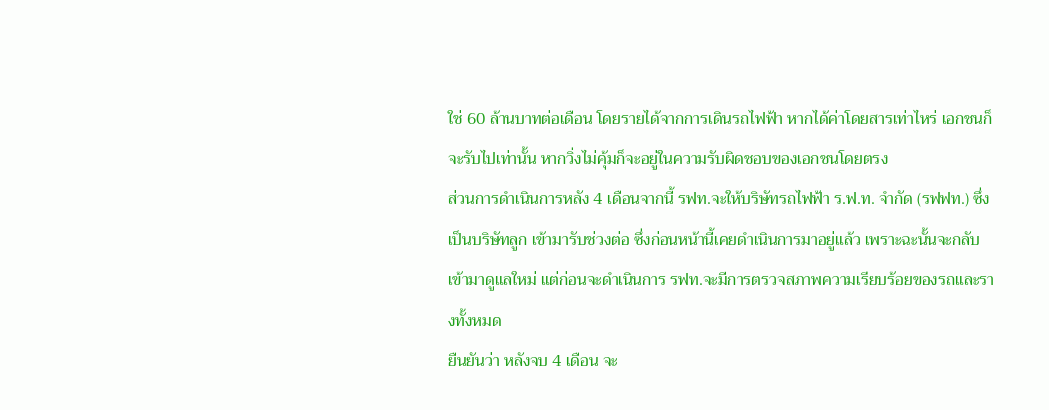ใช่ 60 ล้านบาทต่อเดือน โดยรายได้จากการเดินรถไฟฟ้า หากได้ค่าโดยสารเท่าไหร่ เอกชนก็จะรับไปเท่านั้น หากวิ่งไม่คุ้มก็จะอยู่ในความรับผิดชอบของเอกชนโดยตรง
ส่วนการดำเนินการหลัง 4 เดือนจากนี้ รฟท.จะให้บริษัทรถไฟฟ้า ร.ฟ.ท. จำกัด (รฟฟท.) ซึ่งเป็นบริษัทลูก เข้ามารับช่วงต่อ ซึ่งก่อนหน้านี้เคยดำเนินการมาอยู่แล้ว เพราะฉะนั้นจะกลับเข้ามาดูแลใหม่ แต่ก่อนจะดำเนินการ รฟท.จะมีการตรวจสภาพความเรียบร้อยของรถและรางทั้งหมด
ยืนยันว่า หลังจบ 4 เดือน จะ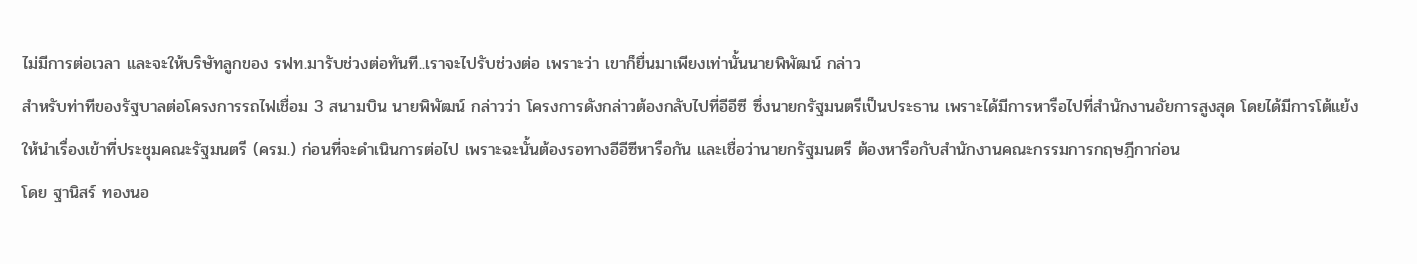ไม่มีการต่อเวลา และจะให้บริษัทลูกของ รฟท.มารับช่วงต่อทันที..เราจะไปรับช่วงต่อ เพราะว่า เขาก็ยื่นมาเพียงเท่านั้นนายพิพัฒน์ กล่าว
สำหรับท่าทีของรัฐบาลต่อโครงการรถไฟเชื่อม 3 สนามบิน นายพิพัฒน์ กล่าวว่า โครงการดังกล่าวต้องกลับไปที่อีอีซี ซึ่งนายกรัฐมนตรีเป็นประธาน เพราะได้มีการหารือไปที่สำนักงานอัยการสูงสุด โดยได้มีการโต้แย้งให้นำเรื่องเข้าที่ประชุมคณะรัฐมนตรี (ครม.) ก่อนที่จะดำเนินการต่อไป เพราะฉะนั้นต้องรอทางอีอีซีหารือกัน และเชื่อว่านายกรัฐมนตรี ต้องหารือกับสำนักงานคณะกรรมการกฤษฎีกาก่อน
โดย ฐานิสร์ ทองนอ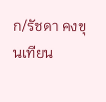ก/รัชดา คงขุนเทียน